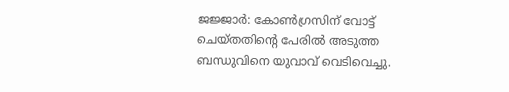ജജ്ജാർ: കോൺഗ്രസിന് വോട്ട് ചെയ്തതിന്റെ പേരിൽ അടുത്ത ബന്ധുവിനെ യുവാവ് വെടിവെച്ചു.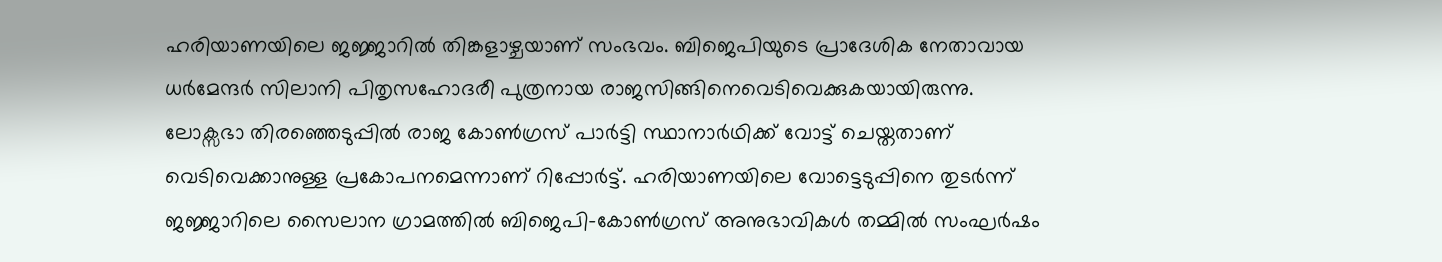ഹരിയാണയിലെ ജജ്ജാറിൽ തിങ്കളാഴ്ചയാണ് സംഭവം. ബിജെപിയുടെ പ്രാദേശിക നേതാവായ ധർമേന്ദർ സിലാനി പിതൃസഹോദരീ പുത്രനായ രാജസിങ്ങിനെവെടിവെക്കുകയായിരുന്നു. ലോക്സഭാ തിരഞ്ഞെടുപ്പിൽ രാജ കോൺഗ്രസ് പാർട്ടി സ്ഥാനാർഥിക്ക് വോട്ട് ചെയ്തതാണ് വെടിവെക്കാനുള്ള പ്രകോപനമെന്നാണ് റിപ്പോർട്ട്. ഹരിയാണയിലെ വോട്ടെടുപ്പിനെ തുടർന്ന് ജജ്ജാറിലെ സൈലാന ഗ്രാമത്തിൽ ബിജെപി-കോൺഗ്രസ് അനുഭാവികൾ തമ്മിൽ സംഘർഷം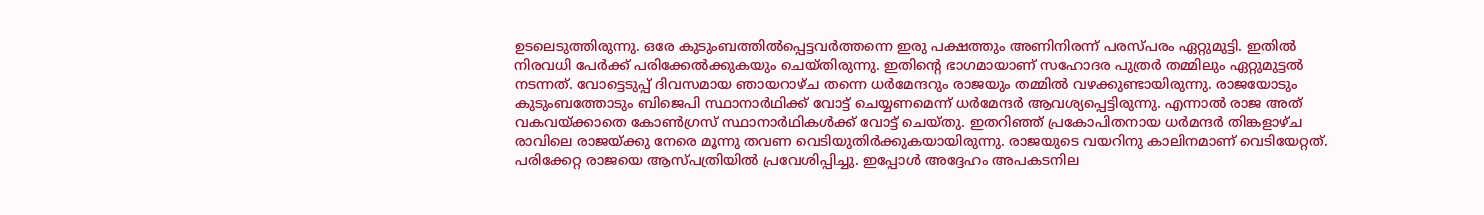ഉടലെടുത്തിരുന്നു. ഒരേ കുടുംബത്തിൽപ്പെട്ടവർത്തന്നെ ഇരു പക്ഷത്തും അണിനിരന്ന് പരസ്പരം ഏറ്റുമുട്ടി. ഇതിൽ നിരവധി പേർക്ക് പരിക്കേൽക്കുകയും ചെയ്തിരുന്നു. ഇതിന്റെ ഭാഗമായാണ് സഹോദര പുത്രർ തമ്മിലും ഏറ്റുമുട്ടൽ നടന്നത്. വോട്ടെടുപ്പ് ദിവസമായ ഞായറാഴ്ച തന്നെ ധർമേന്ദറും രാജയും തമ്മിൽ വഴക്കുണ്ടായിരുന്നു. രാജയോടും കുടുംബത്തോടും ബിജെപി സ്ഥാനാർഥിക്ക് വോട്ട് ചെയ്യണമെന്ന് ധർമേന്ദർ ആവശ്യപ്പെട്ടിരുന്നു. എന്നാൽ രാജ അത് വകവയ്ക്കാതെ കോൺഗ്രസ് സ്ഥാനാർഥികൾക്ക് വോട്ട് ചെയ്തു. ഇതറിഞ്ഞ് പ്രകോപിതനായ ധർമന്ദർ തിങ്കളാഴ്ച രാവിലെ രാജയ്ക്കു നേരെ മൂന്നു തവണ വെടിയുതിർക്കുകയായിരുന്നു. രാജയുടെ വയറിനു കാലിനമാണ് വെടിയേറ്റത്. പരിക്കേറ്റ രാജയെ ആസ്പത്രിയിൽ പ്രവേശിപ്പിച്ചു. ഇപ്പോൾ അദ്ദേഹം അപകടനില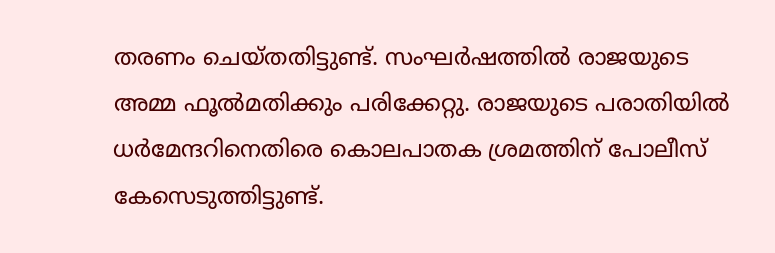തരണം ചെയ്തതിട്ടുണ്ട്. സംഘർഷത്തിൽ രാജയുടെ അമ്മ ഫൂൽമതിക്കും പരിക്കേറ്റു. രാജയുടെ പരാതിയിൽ ധർമേന്ദറിനെതിരെ കൊലപാതക ശ്രമത്തിന് പോലീസ് കേസെടുത്തിട്ടുണ്ട്.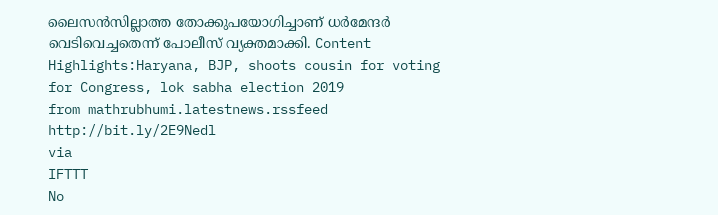ലൈസൻസില്ലാത്ത തോക്കുപയോഗിച്ചാണ് ധർമേന്ദർ വെടിവെച്ചതെന്ന് പോലീസ് വ്യക്തമാക്കി. Content Highlights:Haryana, BJP, shoots cousin for voting for Congress, lok sabha election 2019
from mathrubhumi.latestnews.rssfeed http://bit.ly/2E9Nedl
via
IFTTT
No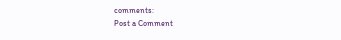comments:
Post a Comment